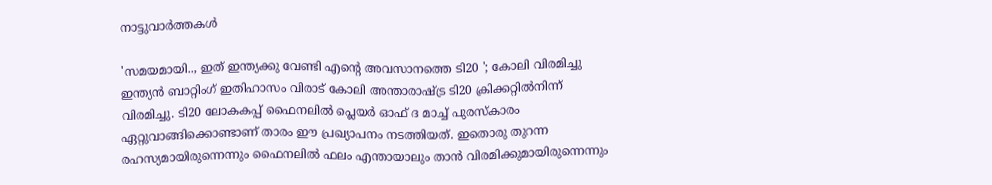നാട്ടുവാര്‍ത്തകള്‍

'സമയമായി.., ഇത് ഇന്ത്യക്കു വേണ്ടി എന്റെ അവസാനത്തെ ടി20 '; കോലി വിരമിച്ചു
ഇന്ത്യന്‍ ബാറ്റിംഗ് ഇതിഹാസം വിരാട് കോലി അന്താരാഷ്ട്ര ടി20 ക്രിക്കറ്റില്‍നിന്ന് വിരമിച്ചു. ടി20 ലോകകപ്പ് ഫൈനലില്‍ പ്ലെയര്‍ ഓഫ് ദ മാച്ച് പുരസ്‌കാരം ഏറ്റുവാങ്ങിക്കൊണ്ടാണ് താരം ഈ പ്രഖ്യാപനം നടത്തിയത്. ഇതൊരു തുറന്ന രഹസ്യമായിരുന്നെന്നും ഫൈനലില്‍ ഫലം എന്തായാലും താന്‍ വിരമിക്കുമായിരുന്നെന്നും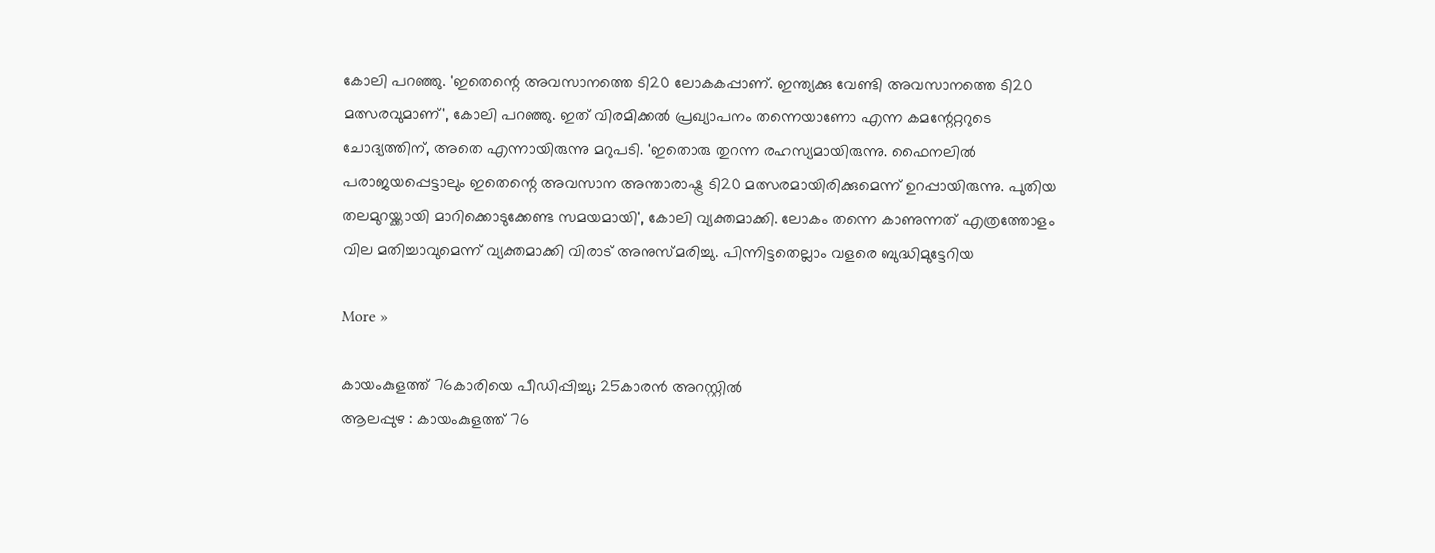കോലി പറഞ്ഞു. 'ഇതെന്റെ അവസാനത്തെ ടി20 ലോകകപ്പാണ്. ഇന്ത്യക്കു വേണ്ടി അവസാനത്തെ ടി20 മത്സരവുമാണ്', കോലി പറഞ്ഞു. ഇത് വിരമിക്കല്‍ പ്രഖ്യാപനം തന്നെയാണോ എന്ന കമന്റേറ്ററുടെ ചോദ്യത്തിന്, അതെ എന്നായിരുന്നു മറുപടി. 'ഇതൊരു തുറന്ന രഹസ്യമായിരുന്നു. ഫൈനലില്‍ പരാജയപ്പെട്ടാലും ഇതെന്റെ അവസാന അന്താരാഷ്ട്ര ടി20 മത്സരമായിരിക്കുമെന്ന് ഉറപ്പായിരുന്നു. പുതിയ തലമുറയ്ക്കായി മാറിക്കൊടുക്കേണ്ട സമയമായി', കോലി വ്യക്തമാക്കി. ലോകം തന്നെ കാണുന്നത് എത്രത്തോളം വില മതിച്ചാവുമെന്ന് വ്യക്തമാക്കി വിരാട് അനുസ്മരിച്ചു. പിന്നിട്ടതെല്ലാം വളരെ ബുദ്ധിമുട്ടേറിയ

More »

കായംകുളത്ത് 76കാരിയെ പീഡിപ്പിച്ചു; 25കാരന്‍ അറസ്റ്റില്‍
ആലപ്പുഴ : കായംകുളത്ത് 76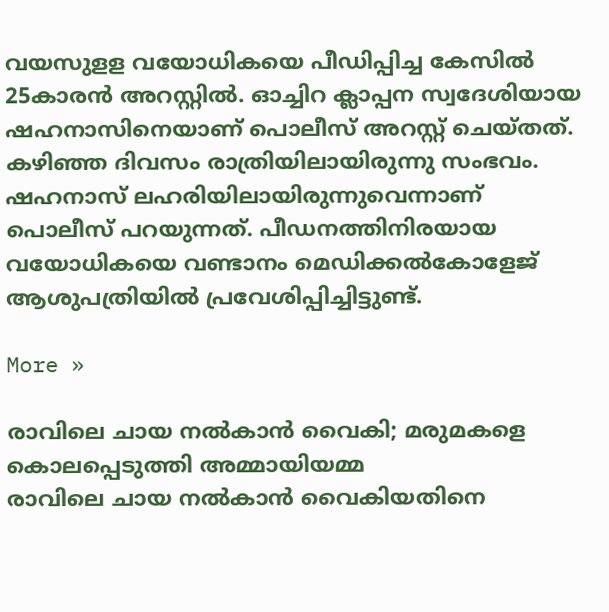വയസുളള വയോധികയെ പീഡിപ്പിച്ച കേസില്‍ 25കാരന്‍ അറസ്റ്റില്‍. ഓച്ചിറ ക്ലാപ്പന സ്വദേശിയായ ഷഹനാസിനെയാണ് പൊലീസ് അറസ്റ്റ് ചെയ്തത്. കഴിഞ്ഞ ദിവസം രാത്രിയിലായിരുന്നു സംഭവം. ഷഹനാസ് ലഹരിയിലായിരുന്നുവെന്നാണ് പൊലീസ് പറയുന്നത്. പീഡനത്തിനിരയായ വയോധികയെ വണ്ടാനം മെഡിക്കല്‍കോളേജ് ആശുപത്രിയില്‍ പ്രവേശിപ്പിച്ചിട്ടുണ്ട്.

More »

രാവിലെ ചായ നല്‍കാന്‍ വൈകി; മരുമകളെ കൊലപ്പെടുത്തി അമ്മായിയമ്മ
രാവിലെ ചായ നല്‍കാന്‍ വൈകിയതിനെ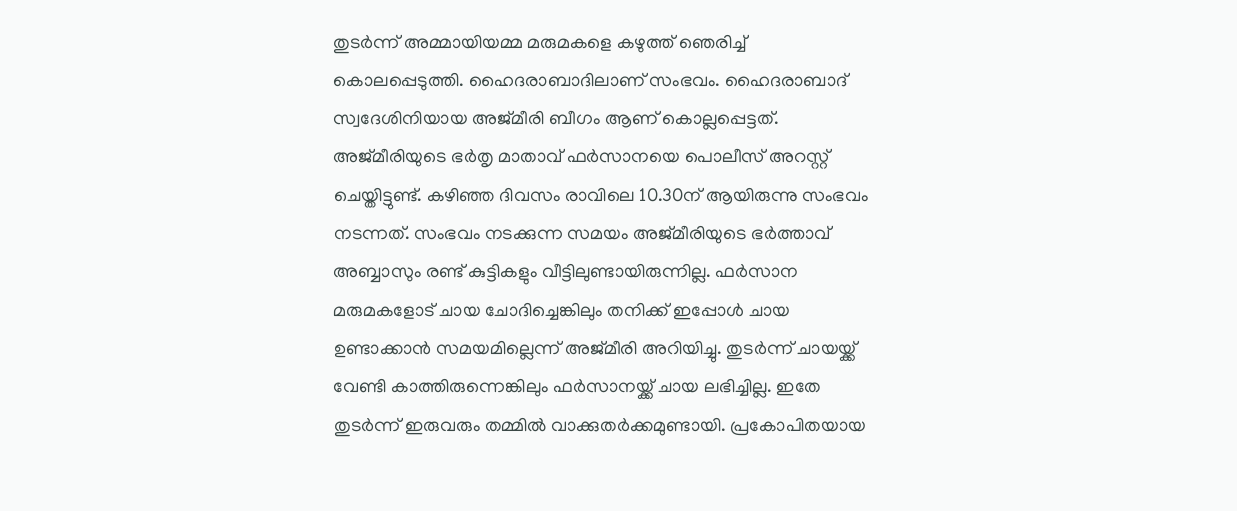തുടര്‍ന്ന് അമ്മായിയമ്മ മരുമകളെ കഴുത്ത് ഞെരിച്ച് കൊലപ്പെടുത്തി. ഹൈദരാബാദിലാണ് സംഭവം. ഹൈദരാബാദ് സ്വദേശിനിയായ അജ്മീരി ബീഗം ആണ് കൊല്ലപ്പെട്ടത്. അജ്മീരിയുടെ ഭര്‍തൃ മാതാവ് ഫര്‍സാനയെ പൊലീസ് അറസ്റ്റ് ചെയ്തിട്ടുണ്ട്. കഴിഞ്ഞ ദിവസം രാവിലെ 10.30ന് ആയിരുന്നു സംഭവം നടന്നത്. സംഭവം നടക്കുന്ന സമയം അജ്മീരിയുടെ ഭര്‍ത്താവ് അബ്ബാസും രണ്ട് കുട്ടികളും വീട്ടിലുണ്ടായിരുന്നില്ല. ഫര്‍സാന മരുമകളോട് ചായ ചോദിച്ചെങ്കിലും തനിക്ക് ഇപ്പോള്‍ ചായ ഉണ്ടാക്കാന്‍ സമയമില്ലെന്ന് അജ്മീരി അറിയിച്ചു. തുടര്‍ന്ന് ചായയ്ക്ക് വേണ്ടി കാത്തിരുന്നെങ്കിലും ഫര്‍സാനയ്ക്ക് ചായ ലഭിച്ചില്ല. ഇതേ തുടര്‍ന്ന് ഇരുവരും തമ്മില്‍ വാക്കുതര്‍ക്കമുണ്ടായി. പ്രകോപിതയായ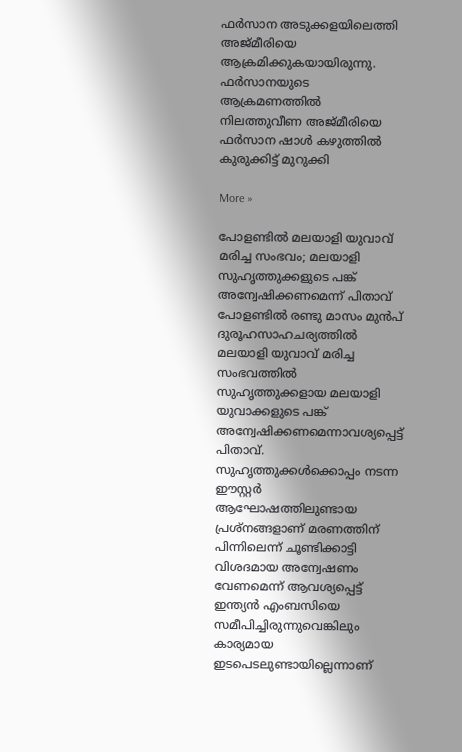ഫര്‍സാന അടുക്കളയിലെത്തി അജ്മീരിയെ ആക്രമിക്കുകയായിരുന്നു. ഫര്‍സാനയുടെ ആക്രമണത്തില്‍ നിലത്തുവീണ അജ്മീരിയെ ഫര്‍സാന ഷാള്‍ കഴുത്തില്‍ കുരുക്കിട്ട് മുറുക്കി

More »

പോളണ്ടില്‍ മലയാളി യുവാവ് മരിച്ച സംഭവം; മലയാളി സുഹൃത്തുക്കളുടെ പങ്ക് അന്വേഷിക്കണമെന്ന് പിതാവ്
പോളണ്ടില്‍ രണ്ടു മാസം മുന്‍പ് ദുരൂഹസാഹചര്യത്തില്‍ മലയാളി യുവാവ് മരിച്ച സംഭവത്തില്‍ സുഹൃത്തുക്കളായ മലയാളി യുവാക്കളുടെ പങ്ക് അന്വേഷിക്കണമെന്നാവശ്യപ്പെട്ട് പിതാവ്. സുഹൃത്തുക്കള്‍ക്കൊപ്പം നടന്ന ഈസ്റ്റര്‍ ആഘോഷത്തിലുണ്ടായ പ്രശ്‌നങ്ങളാണ് മരണത്തിന് പിന്നിലെന്ന് ചൂണ്ടിക്കാട്ടി വിശദമായ അന്വേഷണം വേണമെന്ന് ആവശ്യപ്പെട്ട് ഇന്ത്യന്‍ എംബസിയെ സമീപിച്ചിരുന്നുവെങ്കിലും കാര്യമായ ഇടപെടലുണ്ടായില്ലെന്നാണ്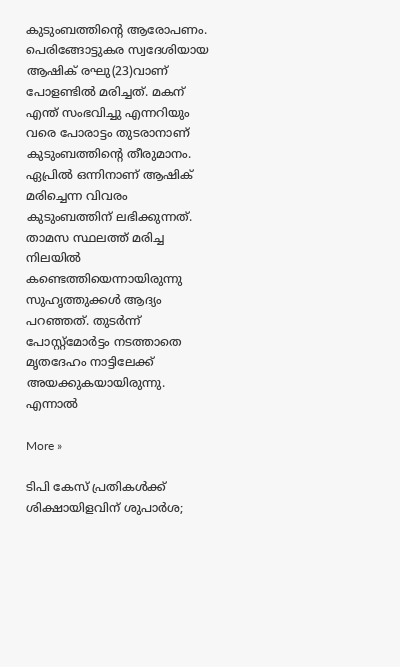കുടുംബത്തിന്റെ ആരോപണം. പെരിങ്ങോട്ടുകര സ്വദേശിയായ ആഷിക് രഘു(23)വാണ് പോളണ്ടില്‍ മരിച്ചത്. മകന് എന്ത് സംഭവിച്ചു എന്നറിയും വരെ പോരാട്ടം തുടരാനാണ് കുടുംബത്തിന്റെ തീരുമാനം. ഏപ്രില്‍ ഒന്നിനാണ് ആഷിക് മരിച്ചെന്ന വിവരം കുടുംബത്തിന് ലഭിക്കുന്നത്. താമസ സ്ഥലത്ത് മരിച്ച നിലയില്‍ കണ്ടെത്തിയെന്നായിരുന്നു സുഹൃത്തുക്കള്‍ ആദ്യം പറഞ്ഞത്. തുടര്‍ന്ന് പോസ്റ്റ്‌മോര്‍ട്ടം നടത്താതെ മൃതദേഹം നാട്ടിലേക്ക് അയക്കുകയായിരുന്നു. എന്നാല്‍

More »

ടിപി കേസ് പ്രതികള്‍ക്ക് ശിക്ഷായിളവിന് ശുപാര്‍ശ;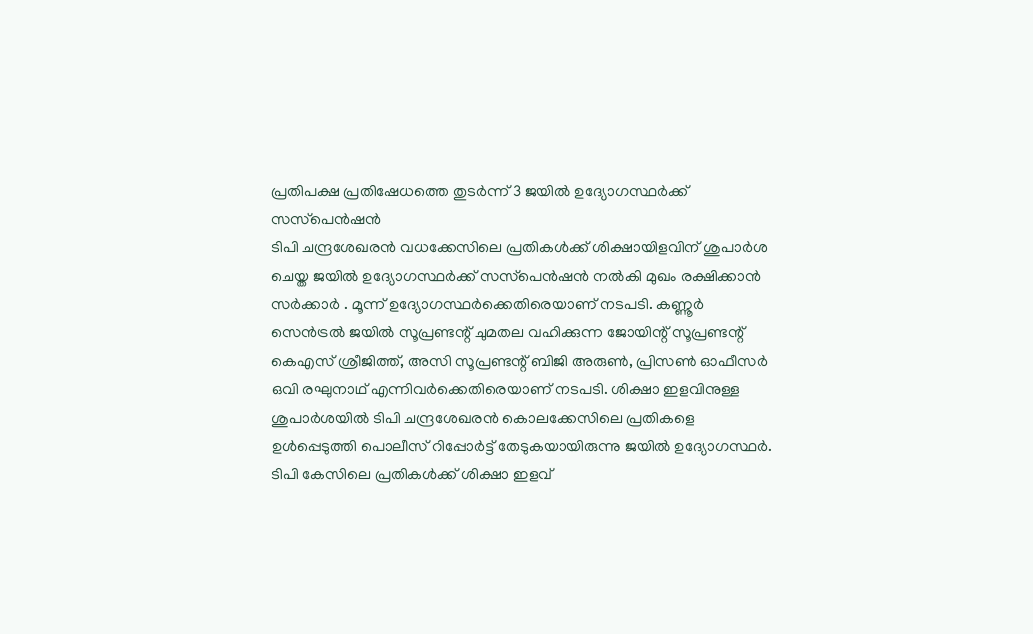പ്രതിപക്ഷ പ്രതിഷേധത്തെ തുടര്‍ന്ന് 3 ജയില്‍ ഉദ്യോഗസ്ഥര്‍ക്ക് സസ്‌പെന്‍ഷന്‍
ടിപി ചന്ദ്രശേഖരന്‍ വധക്കേസിലെ പ്രതികള്‍ക്ക് ശിക്ഷായിളവിന് ശുപാര്‍ശ ചെയ്ത ജയില്‍ ഉദ്യോഗസ്ഥര്‍ക്ക് സസ്‌പെന്‍ഷന്‍ നല്‍കി മുഖം രക്ഷിക്കാന്‍ സര്‍ക്കാര്‍ . മൂന്ന് ഉദ്യോഗസ്ഥര്‍ക്കെതിരെയാണ് നടപടി. കണ്ണൂര്‍ സെന്‍ട്രല്‍ ജയില്‍ സൂപ്രണ്ടന്റ് ചുമതല വഹിക്കുന്ന ജോയിന്റ് സൂപ്രണ്ടന്റ് കെഎസ് ശ്രീജിത്ത്, അസി സൂപ്രണ്ടന്റ് ബിജി അരുണ്‍, പ്രിസണ്‍ ഓഫീസര്‍ ഒവി രഘുനാഥ് എന്നിവര്‍ക്കെതിരെയാണ് നടപടി. ശിക്ഷാ ഇളവിനുള്ള ശുപാര്‍ശയില്‍ ടിപി ചന്ദ്രശേഖരന്‍ കൊലക്കേസിലെ പ്രതികളെ ഉള്‍പ്പെടുത്തി പൊലീസ് റിപ്പോര്‍ട്ട് തേടുകയായിരുന്നു ജയില്‍ ഉദ്യോഗസ്ഥര്‍. ടിപി കേസിലെ പ്രതികള്‍ക്ക് ശിക്ഷാ ഇളവ്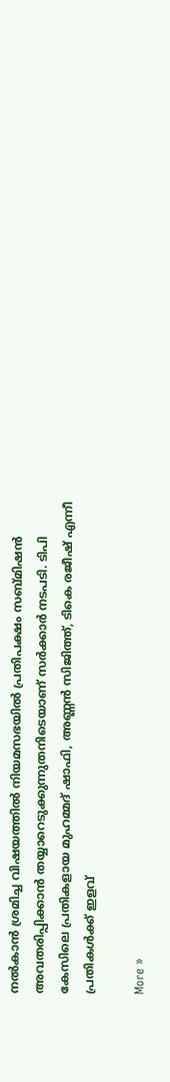നല്‍കാന്‍ ശ്രമിച്ച വിഷയത്തില്‍ നിയമസഭയില്‍ പ്രതിപക്ഷം സബ്മിഷന്‍ അവതരിപ്പിക്കാന്‍ തയ്യാറെടുക്കുന്നുതനിടെയാണ് സര്‍ക്കാര്‍ നടപടി. ടിപി കേസിലെ പ്രതികളായ മുഹമ്മദ് ഷാഫി, അണ്ണന്‍ സിജിത്ത്, ടികെ രജീഷ് എന്നീ പ്രതികള്‍ക്ക് ഇളവ്

More »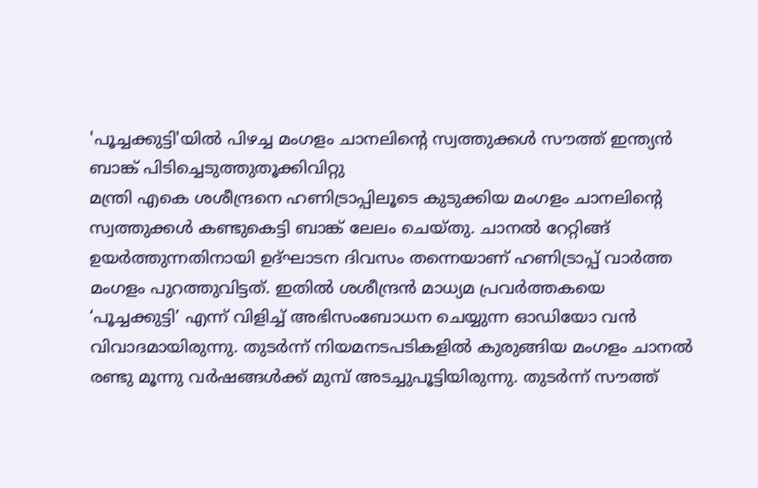'പൂച്ചക്കുട്ടി'യില്‍ പിഴച്ച മംഗളം ചാനലിന്റെ സ്വത്തുക്കള്‍ സൗത്ത് ഇന്ത്യന്‍ ബാങ്ക് പിടിച്ചെടുത്തുതൂക്കിവിറ്റു
മന്ത്രി എകെ ശശീന്ദ്രനെ ഹണിട്രാപ്പിലൂടെ കുടുക്കിയ മംഗളം ചാനലിന്റെ സ്വത്തുക്കള്‍ കണ്ടുകെട്ടി ബാങ്ക് ലേലം ചെയ്തു. ചാനല്‍ റേറ്റിങ്ങ് ഉയര്‍ത്തുന്നതിനായി ഉദ്ഘാടന ദിവസം തന്നെയാണ് ഹണിട്രാപ്പ് വാര്‍ത്ത മംഗളം പുറത്തുവിട്ടത്. ഇതില്‍ ശശീന്ദ്രന്‍ മാധ്യമ പ്രവര്‍ത്തകയെ ‘പൂച്ചക്കുട്ടി’ എന്ന് വിളിച്ച് അഭിസംബോധന ചെയ്യുന്ന ഓഡിയോ വന്‍ വിവാദമായിരുന്നു. തുടര്‍ന്ന് നിയമനടപടികളില്‍ കുരുങ്ങിയ മംഗളം ചാനല്‍ രണ്ടു മൂന്നു വര്‍ഷങ്ങള്‍ക്ക് മുമ്പ് അടച്ചുപൂട്ടിയിരുന്നു. തുടര്‍ന്ന് സൗത്ത്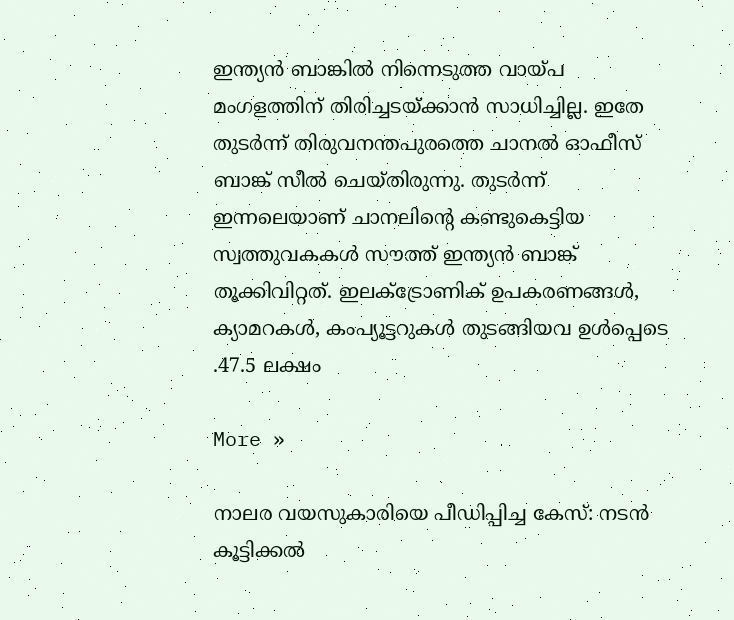ഇന്ത്യന്‍ ബാങ്കില്‍ നിന്നെടുത്ത വായ്പ മംഗളത്തിന് തിരിച്ചടയ്ക്കാന്‍ സാധിച്ചില്ല. ഇതേ തുടര്‍ന്ന് തിരുവനന്തപുരത്തെ ചാനല്‍ ഓഫീസ് ബാങ്ക് സീല്‍ ചെയ്തിരുന്നു. തുടര്‍ന്ന് ഇന്നലെയാണ് ചാനലിന്റെ കണ്ടുകെട്ടിയ സ്വത്തുവകകള്‍ സൗത്ത് ഇന്ത്യന്‍ ബാങ്ക് തൂക്കിവിറ്റത്. ഇലക്ട്രോണിക് ഉപകരണങ്ങള്‍, ക്യാമറകള്‍, കംപ്യൂട്ടറുകള്‍ തുടങ്ങിയവ ഉള്‍പ്പെടെ .47.5 ലക്ഷം

More »

നാലര വയസുകാരിയെ പീഡിപ്പിച്ച കേസ്: നടന്‍ കൂട്ടിക്കല്‍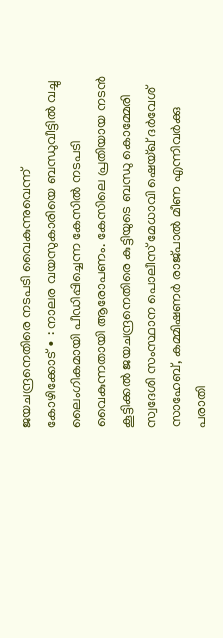ജയചന്ദ്രനെതിരെ നടപടി വൈകുന്നുവെന്ന്
കോഴിക്കോട് ∙ : നാലര വയസുകാരിയെ ബന്ധുവീട്ടില്‍ വച്ചു ലൈംഗികമായി പീഡിപ്പിച്ചെന്ന കേസില്‍ നടപടി വൈകുന്നതായി ആരോപണം. കേസിലെ പ്രതിയായ നടന്‍ കൂട്ടിക്കല്‍ ജയചന്ദ്രനെതിരെ കുട്ടിയുടെ ബന്ധു കൊമ്മേരി സ്വദേശി സംസ്ഥാന പൊലീസ് മേധാവി ഷെയ്ഖ് ദര്‍വേശ് സാഹേബ്, കമ്മിഷണര്‍ രാജ്പാൽ മീണ എന്നിവര്‍ക്കു പരാതി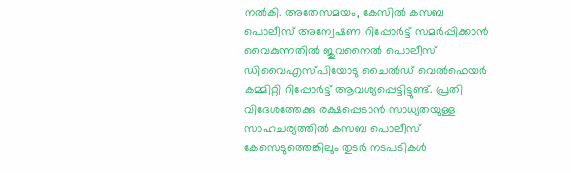നല്‍കി. അതേസമയം, കേസില്‍ കസബ പൊലീസ് അന്വേഷണ റിപ്പോര്‍ട്ട് സമര്‍പ്പിക്കാന്‍ വൈകുന്നതില്‍ ജുവനൈല്‍ പൊലീസ് ഡിവൈഎസ്പിയോടു ചൈല്‍ഡ് വെല്‍ഫെയര്‍ കമ്മിറ്റി റിപ്പോര്‍ട്ട് ആവശ്യപ്പെട്ടിട്ടുണ്ട്. പ്രതി വിദേശത്തേക്കു രക്ഷപ്പെടാന്‍ സാധ്യതയുള്ള സാഹചര്യത്തില്‍ കസബ പൊലീസ് കേസെടുത്തെങ്കിലും തുടര്‍ നടപടികള്‍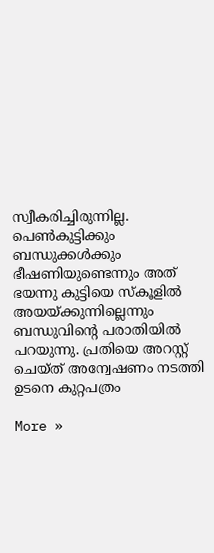സ്വീകരിച്ചിരുന്നില്ല. പെണ്‍കുട്ടിക്കും ബന്ധുക്കള്‍ക്കും ഭീഷണിയുണ്ടെന്നും അത് ഭയന്നു കുട്ടിയെ സ്കൂളില്‍ അയയ്ക്കുന്നില്ലെന്നും ബന്ധുവിന്റെ പരാതിയില്‍ പറയുന്നു. പ്രതിയെ അറസ്റ്റ് ചെയ്ത് അന്വേഷണം നടത്തി ഉടനെ കുറ്റപത്രം

More »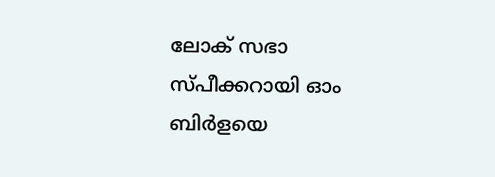ലോക് സഭാ സ്പീക്കറായി ഓം ബിര്‍ളയെ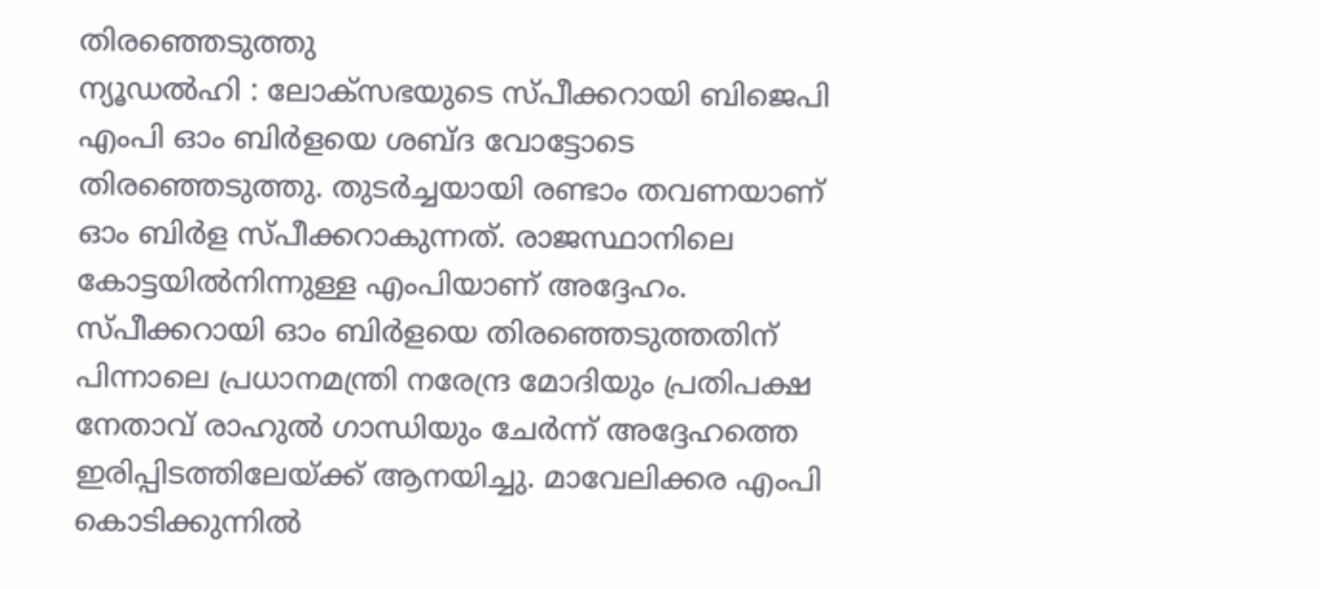തിരഞ്ഞെടുത്തു
ന്യൂഡല്‍ഹി : ലോക്‌സഭയുടെ സ്പീക്കറായി ബിജെപി എംപി ഓം ബിര്‍ളയെ ശബ്ദ വോട്ടോടെ തിരഞ്ഞെടുത്തു. തുടര്‍ച്ചയായി രണ്ടാം തവണയാണ് ഓം ബിര്‍ള സ്പീക്കറാകുന്നത്. രാജസ്ഥാനിലെ കോട്ടയില്‍നിന്നുള്ള എംപിയാണ് അദ്ദേഹം. സ്പീക്കറായി ഓം ബിര്‍ളയെ തിരഞ്ഞെടുത്തതിന് പിന്നാലെ പ്രധാനമന്ത്രി നരേന്ദ്ര മോദിയും പ്രതിപക്ഷ നേതാവ് രാഹുല്‍ ഗാന്ധിയും ചേര്‍ന്ന് അദ്ദേഹത്തെ ഇരിപ്പിടത്തിലേയ്ക്ക് ആനയിച്ചു. മാവേലിക്കര എംപി കൊടിക്കുന്നില്‍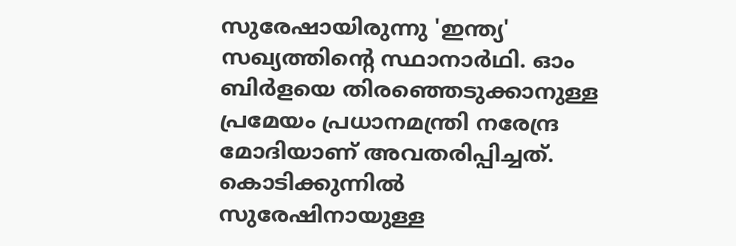സുരേഷായിരുന്നു 'ഇന്ത്യ' സഖ്യത്തിന്റെ സ്ഥാനാര്‍ഥി. ഓം ബിര്‍ളയെ തിരഞ്ഞെടുക്കാനുള്ള പ്രമേയം പ്രധാനമന്ത്രി നരേന്ദ്ര മോദിയാണ് അവതരിപ്പിച്ചത്. കൊടിക്കുന്നില്‍ സുരേഷിനായുള്ള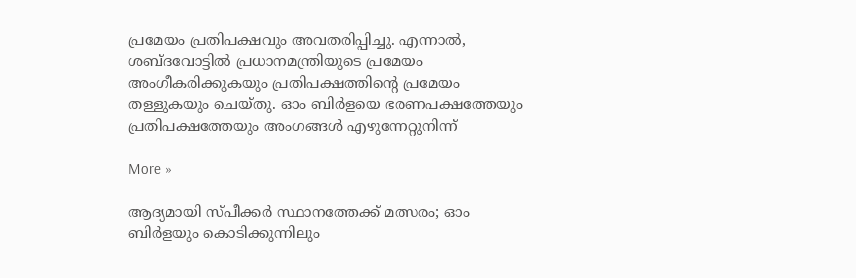പ്രമേയം പ്രതിപക്ഷവും അവതരിപ്പിച്ചു. എന്നാല്‍, ശബ്ദവോട്ടില്‍ പ്രധാനമന്ത്രിയുടെ പ്രമേയം അംഗീകരിക്കുകയും പ്രതിപക്ഷത്തിന്റെ പ്രമേയം തള്ളുകയും ചെയ്തു. ഓം ബിര്‍ളയെ ഭരണപക്ഷത്തേയും പ്രതിപക്ഷത്തേയും അംഗങ്ങള്‍ എഴുന്നേറ്റുനിന്ന്

More »

ആദ്യമായി സ്പീക്കര്‍ സ്ഥാനത്തേക്ക് മത്സരം; ഓം ബിര്‍ളയും കൊടിക്കുന്നിലും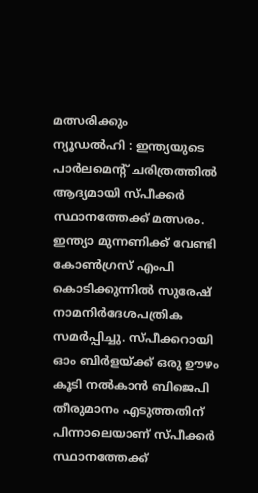മത്സരിക്കും
ന്യൂഡല്‍ഹി : ഇന്ത്യയുടെ പാര്‍ലമെന്റ് ചരിത്രത്തില്‍ ആദ്യമായി സ്പീക്കര്‍ സ്ഥാനത്തേക്ക് മത്സരം. ഇന്ത്യാ മുന്നണിക്ക് വേണ്ടി കോണ്‍ഗ്രസ് എംപി കൊടിക്കുന്നില്‍ സുരേഷ് നാമനിര്‍ദേശപത്രിക സമര്‍പ്പിച്ചു. സ്പീക്കറായി ഓം ബിര്‍ളയ്ക്ക് ഒരു ഊഴം കൂടി നല്‍കാന്‍ ബിജെപി തീരുമാനം എടുത്തതിന് പിന്നാലെയാണ് സ്പീക്കര്‍ സ്ഥാനത്തേക്ക്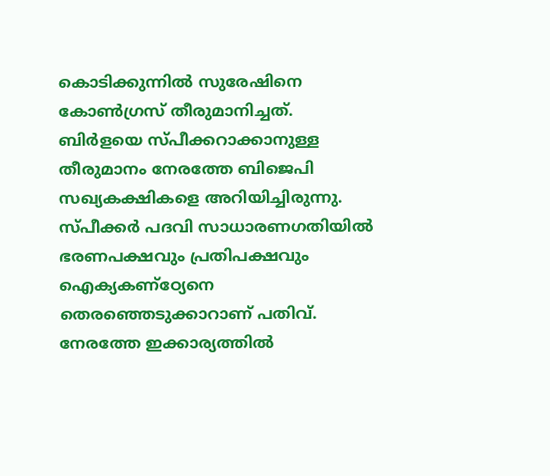കൊടിക്കുന്നില്‍ സുരേഷിനെ കോണ്‍ഗ്രസ് തീരുമാനിച്ചത്. ബിര്‍ളയെ സ്പീക്കറാക്കാനുള്ള തീരുമാനം നേരത്തേ ബിജെപി സഖ്യകക്ഷികളെ അറിയിച്ചിരുന്നു. സ്പീക്കര്‍ പദവി സാധാരണഗതിയില്‍ ഭരണപക്ഷവും പ്രതിപക്ഷവും ഐക്യകണ്‌ഠ്യേനെ തെരഞ്ഞെടുക്കാറാണ് പതിവ്. നേരത്തേ ഇക്കാര്യത്തില്‍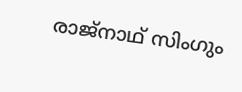രാജ്‌നാഥ് സിംഗും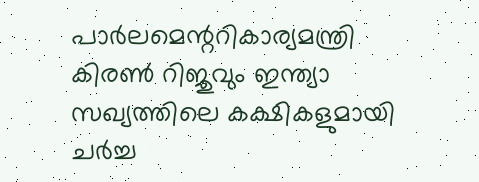പാര്‍ലമെന്ററികാര്യമന്ത്രി കിരണ്‍ റിജുവും ഇന്ത്യാ സഖ്യത്തിലെ കക്ഷികളുമായി ചര്‍ച്ച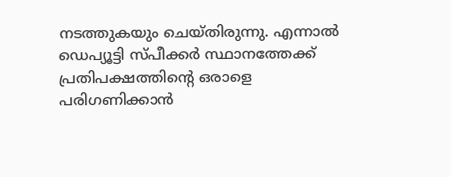നടത്തുകയും ചെയ്തിരുന്നു. എന്നാല്‍ ഡെപ്യൂട്ടി സ്പീക്കര്‍ സ്ഥാനത്തേക്ക് പ്രതിപക്ഷത്തിന്റെ ഒരാളെ പരിഗണിക്കാന്‍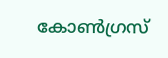കോണ്‍ഗ്രസ്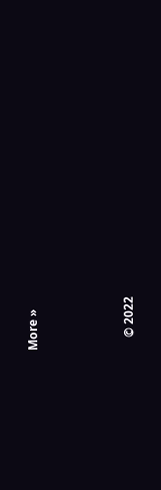More »



    © 2022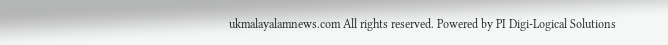ukmalayalamnews.com All rights reserved. Powered by PI Digi-Logical Solutions